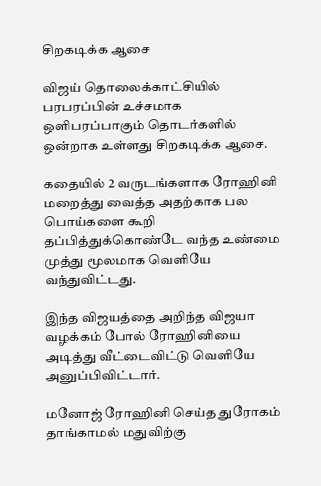சிறகடிக்க ஆசை

விஜய் தொலைக்காட்சியில் பரபரப்பின் உச்சமாக ஒளிபரப்பாகும் தொடர்களில் ஒன்றாக உள்ளது சிறகடிக்க ஆசை.

கதையில் 2 வருடங்களாக ரோஹினி மறைத்து வைத்த அதற்காக பல பொய்களை கூறி தப்பித்துக்கொண்டே வந்த உண்மை முத்து மூலமாக வெளியே வந்துவிட்டது.

இந்த விஜயத்தை அறிந்த விஜயா வழக்கம் போல் ரோஹினியை அடித்து வீட்டைவிட்டு வெளியே அனுப்பிவிட்டார்.

மனோஜ் ரோஹினி செய்த துரோகம் தாங்காமல் மதுவிற்கு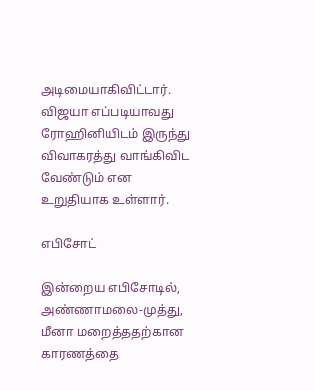அடிமையாகிவிட்டார். விஜயா எப்படியாவது ரோஹினியிடம் இருந்து விவாகரத்து வாங்கிவிட வேண்டும் என உறுதியாக உள்ளார்.

எபிசோட்

இன்றைய எபிசோடில்,  அண்ணாமலை-முத்து, மீனா மறைத்ததற்கான காரணத்தை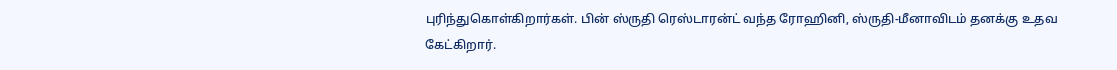புரிந்துகொள்கிறார்கள். பின் ஸ்ருதி ரெஸ்டாரன்ட் வந்த ரோஹினி, ஸ்ருதி-மீனாவிடம் தனக்கு உதவ கேட்கிறார்.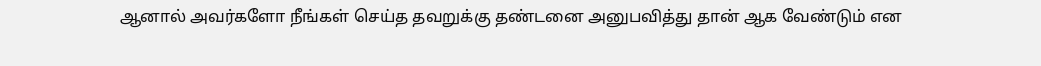ஆனால் அவர்களோ நீங்கள் செய்த தவறுக்கு தண்டனை அனுபவித்து தான் ஆக வேண்டும் என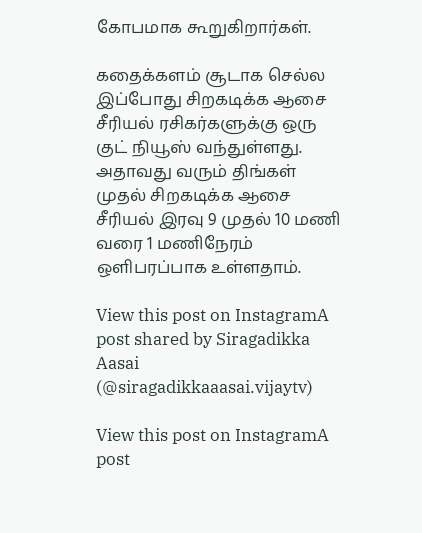கோபமாக கூறுகிறார்கள்.

கதைக்களம் சூடாக செல்ல இப்போது சிறகடிக்க ஆசை சீரியல் ரசிகர்களுக்கு ஒரு குட் நியூஸ் வந்துள்ளது. அதாவது வரும் திங்கள் முதல் சிறகடிக்க ஆசை சீரியல் இரவு 9 முதல் 10 மணி வரை 1 மணிநேரம் ஒளிபரப்பாக உள்ளதாம்.

View this post on InstagramA post shared by Siragadikka Aasai (@siragadikkaaasai.vijaytv)

View this post on InstagramA post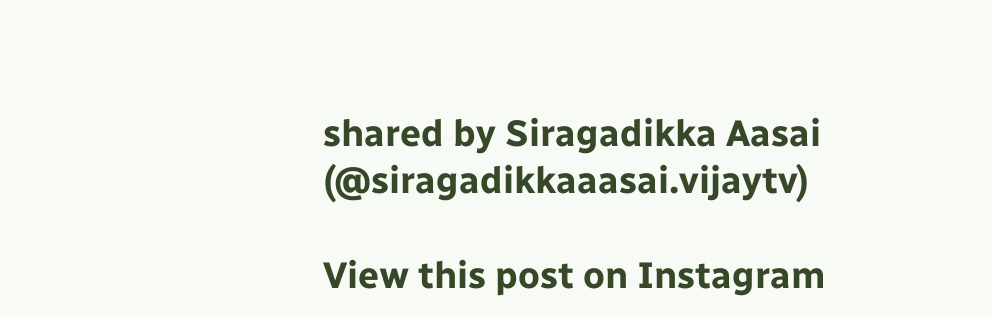shared by Siragadikka Aasai (@siragadikkaaasai.vijaytv)

View this post on Instagram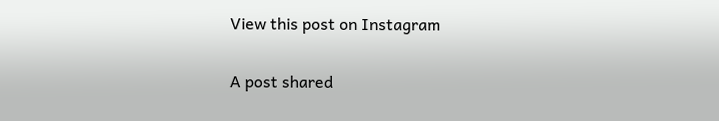View this post on Instagram

A post shared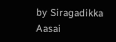by Siragadikka Aasai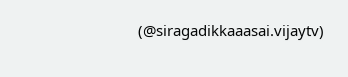(@siragadikkaaasai.vijaytv)